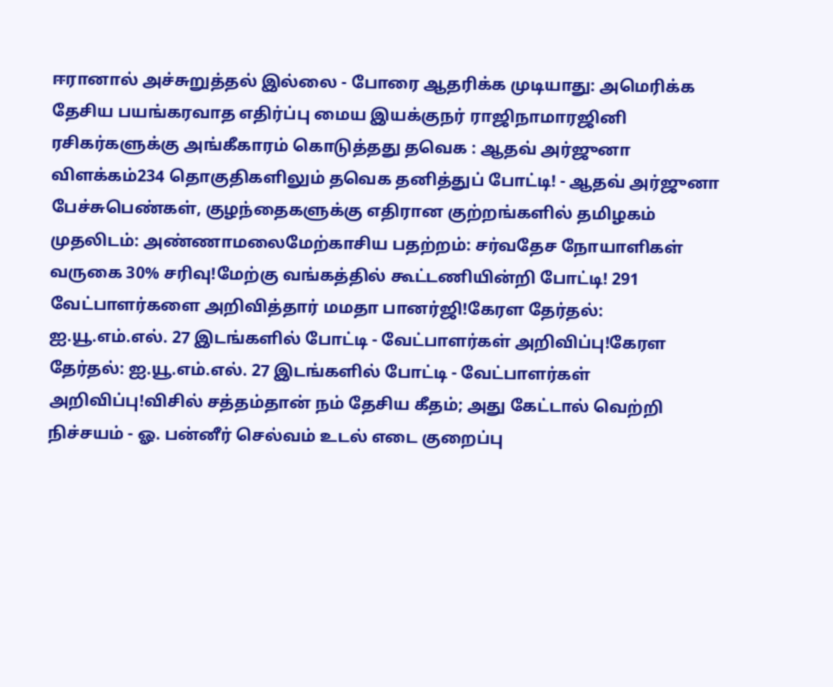ஈரானால் அச்சுறுத்தல் இல்லை - போரை ஆதரிக்க முடியாது: அமெரிக்க தேசிய பயங்கரவாத எதிர்ப்பு மைய இயக்குநர் ராஜிநாமாரஜினி ரசிகர்களுக்கு அங்கீகாரம் கொடுத்தது தவெக : ஆதவ் அர்ஜுனா விளக்கம்234 தொகுதிகளிலும் தவெக தனித்துப் போட்டி! - ஆதவ் அர்ஜுனா பேச்சுபெண்கள், குழந்தைகளுக்கு எதிரான குற்றங்களில் தமிழகம் முதலிடம்: அண்ணாமலைமேற்காசிய பதற்றம்: சர்வதேச நோயாளிகள் வருகை 30% சரிவு!மேற்கு வங்கத்தில் கூட்டணியின்றி போட்டி! 291 வேட்பாளர்களை அறிவித்தார் மமதா பானர்ஜி!கேரள தேர்தல்: ஐ.யூ.எம்.எல். 27 இடங்களில் போட்டி - வேட்பாளர்கள் அறிவிப்பு!கேரள தேர்தல்: ஐ.யூ.எம்.எல். 27 இடங்களில் போட்டி - வேட்பாளர்கள் அறிவிப்பு!விசில் சத்தம்தான் நம் தேசிய கீதம்; அது கேட்டால் வெற்றி நிச்சயம் - ஓ. பன்னீர் செல்வம் உடல் எடை குறைப்பு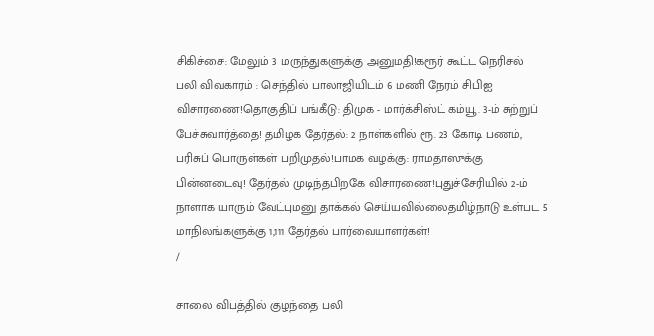சிகிச்சை: மேலும் 3 மருந்துகளுக்கு அனுமதி!கரூர் கூட்ட நெரிசல் பலி விவகாரம் : செந்தில் பாலாஜியிடம் 6 மணி நேரம் சிபிஐ விசாரணை!தொகுதிப் பங்கீடு: திமுக - மார்க்சிஸ்ட் கம்யூ. 3-ம் சுற்றுப் பேச்சுவார்த்தை! தமிழக தேர்தல்: 2 நாள்களில் ரூ. 23 கோடி பணம், பரிசுப் பொருள்கள் பறிமுதல்!பாமக வழக்கு: ராமதாஸுக்கு பின்னடைவு! தேர்தல் முடிந்தபிறகே விசாரணை!புதுச்சேரியில் 2-ம் நாளாக யாரும் வேட்புமனு தாக்கல் செய்யவில்லைதமிழ்நாடு உள்பட 5 மாநிலங்களுக்கு 1,111 தேர்தல் பார்வையாளர்கள்!
/

சாலை விபத்தில் குழந்தை பலி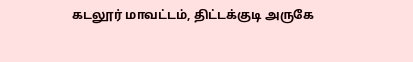கடலூர் மாவட்டம், திட்டக்குடி அருகே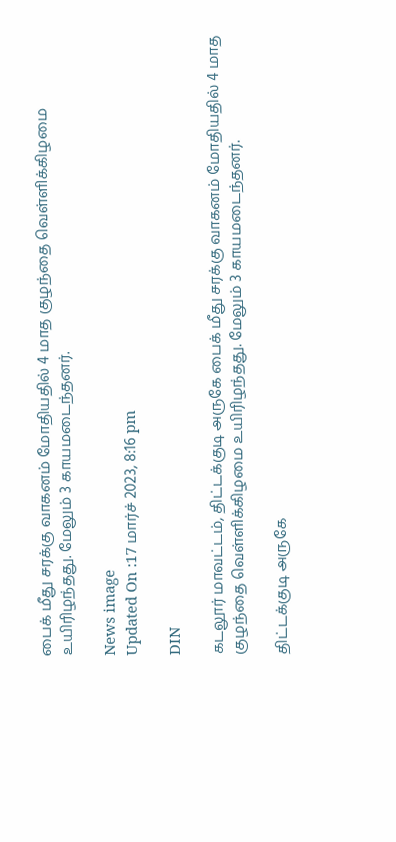பைக் மீது சரக்கு வாகனம் மோதியதில் 4 மாத குழந்தை வெள்ளிக்கிழமை உயிரிழந்தது. மேலும் 3 காயமடைந்தனர்.

News image
Updated On :17 மார்ச் 2023, 8:16 pm

DIN

கடலூர் மாவட்டம், திட்டக்குடி அருகே பைக் மீது சரக்கு வாகனம் மோதியதில் 4 மாத குழந்தை வெள்ளிக்கிழமை உயிரிழந்தது. மேலும் 3 காயமடைந்தனர்.

திட்டக்குடி அருகே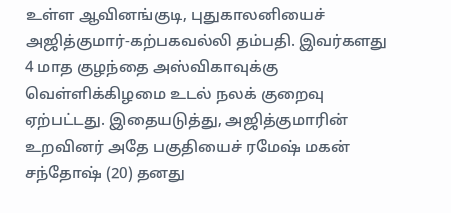உள்ள ஆவினங்குடி, புதுகாலனியைச் அஜித்குமார்-கற்பகவல்லி தம்பதி. இவர்களது 4 மாத குழந்தை அஸ்விகாவுக்கு வெள்ளிக்கிழமை உடல் நலக் குறைவு ஏற்பட்டது. இதையடுத்து, அஜித்குமாரின் உறவினர் அதே பகுதியைச் ரமேஷ் மகன் சந்தோஷ் (20) தனது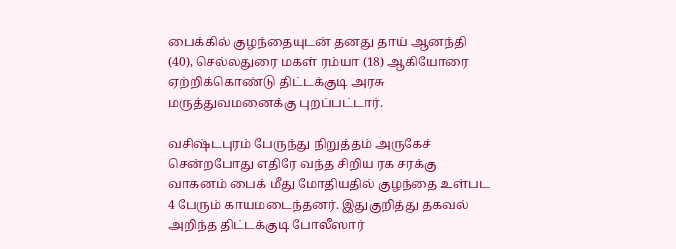பைக்கில் குழந்தையுடன் தனது தாய் ஆனந்தி (40), செல்லதுரை மகள் ரம்யா (18) ஆகியோரை ஏற்றிக்கொண்டு திட்டக்குடி அரசு மருத்துவமனைக்கு புறப்பட்டார்.

வசிஷ்டபுரம் பேருந்து நிறுத்தம் அருகேச் சென்றபோது எதிரே வந்த சிறிய ரக சரக்கு வாகனம் பைக் மீது மோதியதில் குழந்தை உள்பட 4 பேரும் காயமடைந்தனர். இதுகுறித்து தகவல் அறிந்த திட்டக்குடி போலீஸார்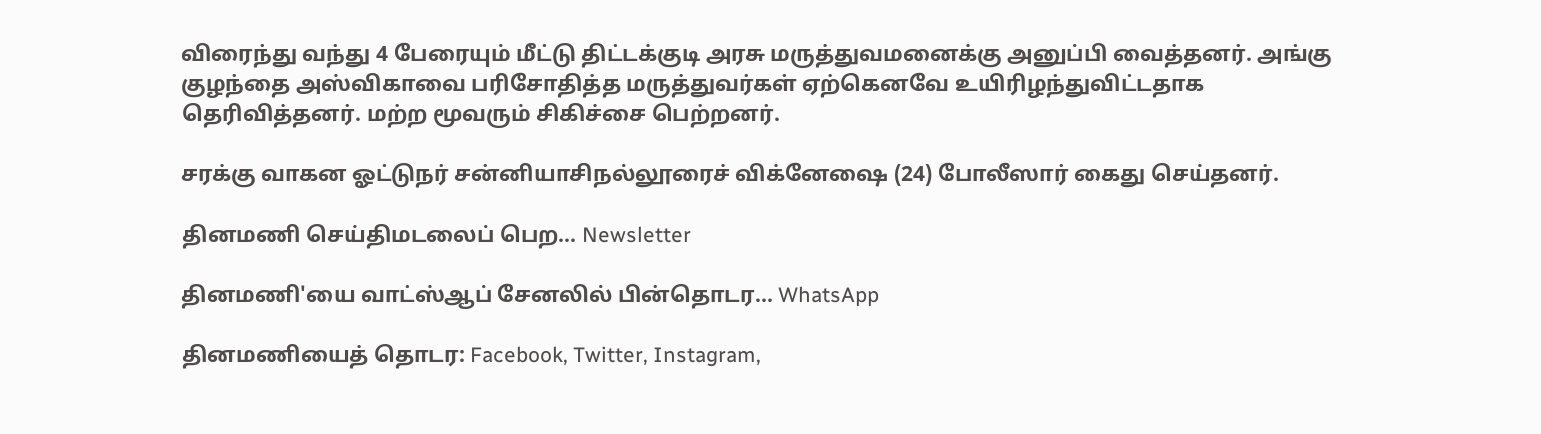விரைந்து வந்து 4 பேரையும் மீட்டு திட்டக்குடி அரசு மருத்துவமனைக்கு அனுப்பி வைத்தனர். அங்கு குழந்தை அஸ்விகாவை பரிசோதித்த மருத்துவர்கள் ஏற்கெனவே உயிரிழந்துவிட்டதாக தெரிவித்தனர். மற்ற மூவரும் சிகிச்சை பெற்றனர்.

சரக்கு வாகன ஓட்டுநர் சன்னியாசிநல்லூரைச் விக்னேஷை (24) போலீஸார் கைது செய்தனர்.

தினமணி செய்திமடலைப் பெற... Newsletter

தினமணி'யை வாட்ஸ்ஆப் சேனலில் பின்தொடர... WhatsApp

தினமணியைத் தொடர: Facebook, Twitter, Instagram,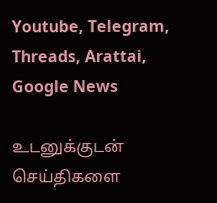Youtube, Telegram, Threads, Arattai, Google News

உடனுக்குடன் செய்திகளை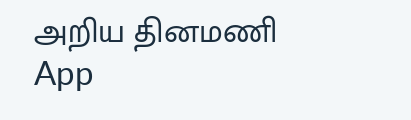அறிய தினமணி App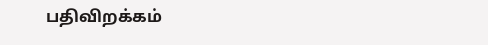பதிவிறக்கம்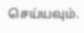செய்யவும்.